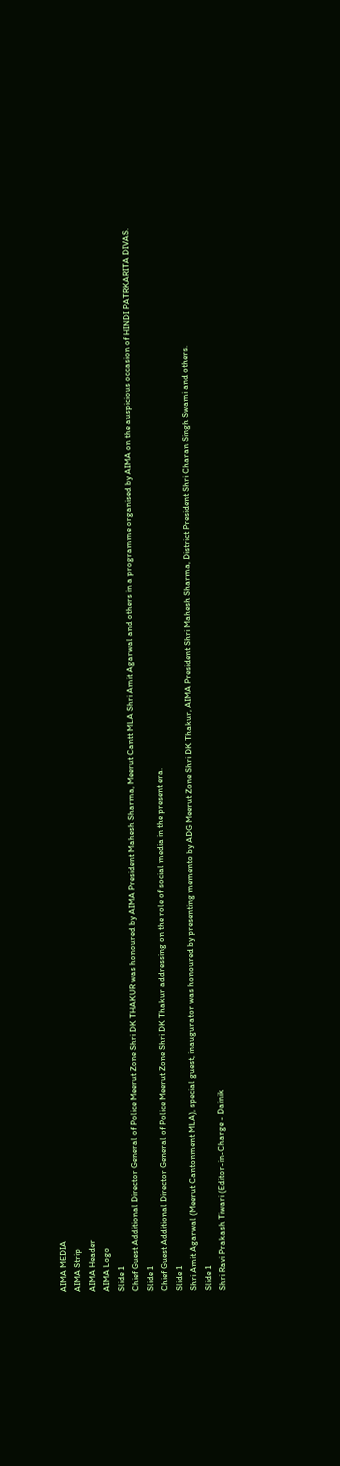AIMA MEDIA
AIMA Strip
AIMA Header
AIMA Logo
Slide 1
Chief Guest Additional Director General of Police Meerut Zone Shri DK THAKUR was honoured by AIMA President Mahesh Sharma, Meerut Cantt MLA Shri Amit Agarwal and others in a programme organised by AIMA on the auspicious occasion of HINDI PATRKARITA DIVAS.
Slide 1
Chief Guest Additional Director General of Police Meerut Zone Shri DK Thakur addressing on the role of social media in the present era.
Slide 1
Shri Amit Agarwal (Meerut Cantonment MLA), special guest, inaugurator was honoured by presenting memento by ADG Meerut Zone Shri DK Thakur, AIMA President Shri Mahesh Sharma, District President Shri Charan Singh Swami and others.
Slide 1
Shri Ravi Prakash Tiwari (Editor-in-Charge - Dainik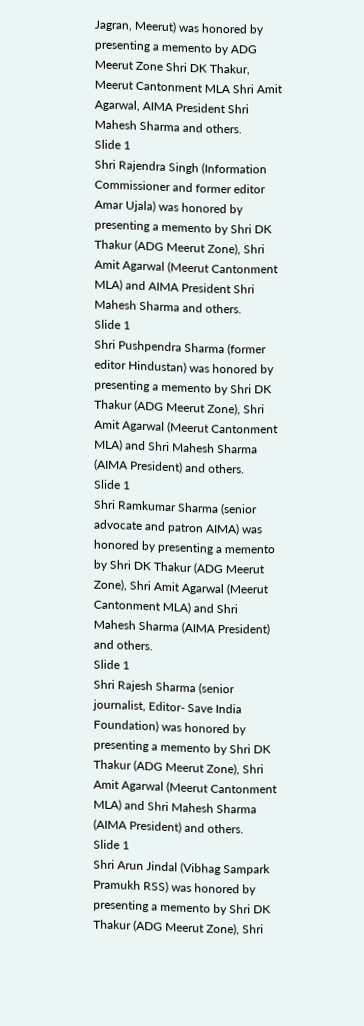Jagran, Meerut) was honored by presenting a memento by ADG Meerut Zone Shri DK Thakur, Meerut Cantonment MLA Shri Amit Agarwal, AIMA President Shri Mahesh Sharma and others.
Slide 1
Shri Rajendra Singh (Information Commissioner and former editor Amar Ujala) was honored by presenting a memento by Shri DK Thakur (ADG Meerut Zone), Shri Amit Agarwal (Meerut Cantonment MLA) and AIMA President Shri Mahesh Sharma and others.
Slide 1
Shri Pushpendra Sharma (former editor Hindustan) was honored by presenting a memento by Shri DK Thakur (ADG Meerut Zone), Shri Amit Agarwal (Meerut Cantonment MLA) and Shri Mahesh Sharma (AIMA President) and others.
Slide 1
Shri Ramkumar Sharma (senior advocate and patron AIMA) was honored by presenting a memento by Shri DK Thakur (ADG Meerut Zone), Shri Amit Agarwal (Meerut Cantonment MLA) and Shri Mahesh Sharma (AIMA President) and others.
Slide 1
Shri Rajesh Sharma (senior journalist, Editor- Save India Foundation) was honored by presenting a memento by Shri DK Thakur (ADG Meerut Zone), Shri Amit Agarwal (Meerut Cantonment MLA) and Shri Mahesh Sharma (AIMA President) and others.
Slide 1
Shri Arun Jindal (Vibhag Sampark Pramukh RSS) was honored by presenting a memento by Shri DK Thakur (ADG Meerut Zone), Shri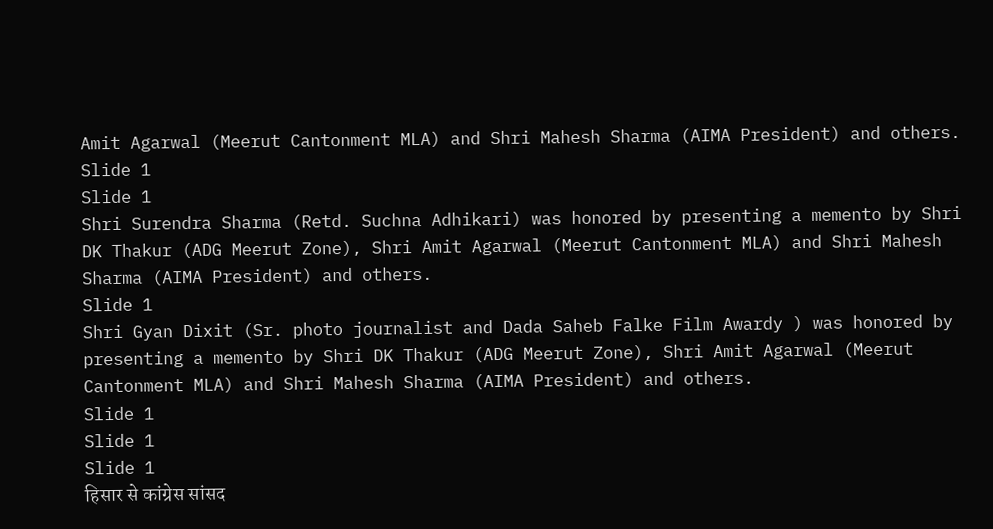Amit Agarwal (Meerut Cantonment MLA) and Shri Mahesh Sharma (AIMA President) and others.
Slide 1
Slide 1
Shri Surendra Sharma (Retd. Suchna Adhikari) was honored by presenting a memento by Shri DK Thakur (ADG Meerut Zone), Shri Amit Agarwal (Meerut Cantonment MLA) and Shri Mahesh Sharma (AIMA President) and others.
Slide 1
Shri Gyan Dixit (Sr. photo journalist and Dada Saheb Falke Film Awardy ) was honored by presenting a memento by Shri DK Thakur (ADG Meerut Zone), Shri Amit Agarwal (Meerut Cantonment MLA) and Shri Mahesh Sharma (AIMA President) and others.
Slide 1
Slide 1
Slide 1
हिसार से कांग्रेस सांसद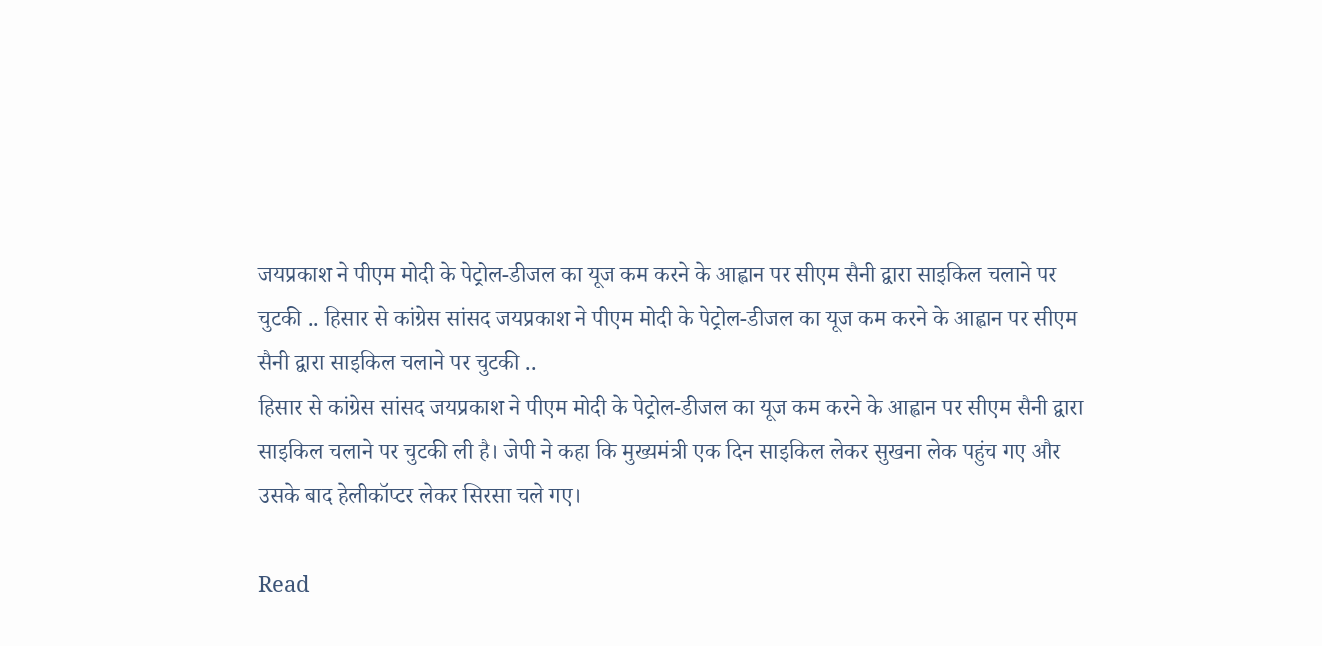जयप्रकाश ने पीएम मोदी के पेट्रोल-डीजल का यूज कम करने के आह्वान पर सीएम सैनी द्वारा साइकिल चलाने पर चुटकी .. हिसार से कांग्रेस सांसद जयप्रकाश ने पीएम मोदी के पेट्रोल-डीजल का यूज कम करने के आह्वान पर सीएम सैनी द्वारा साइकिल चलाने पर चुटकी ..
हिसार से कांग्रेस सांसद जयप्रकाश ने पीएम मोदी के पेट्रोल-डीजल का यूज कम करने के आह्वान पर सीएम सैनी द्वारा साइकिल चलाने पर चुटकी ली है। जेपी ने कहा कि मुख्यमंत्री एक दिन साइकिल लेकर सुखना लेक पहुंच गए और उसके बाद हेलीकॉप्टर लेकर सिरसा चले गए।

Read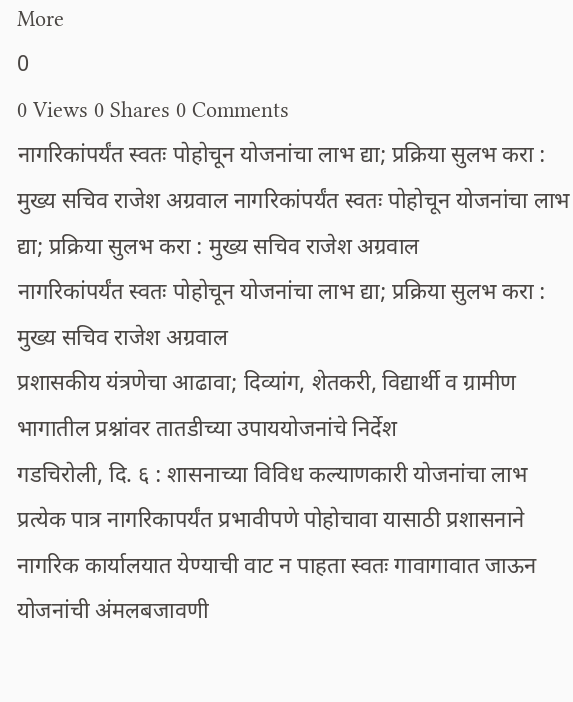More
0
0 Views 0 Shares 0 Comments
नागरिकांपर्यंत स्वतः पोहोचून योजनांचा लाभ द्या; प्रक्रिया सुलभ करा : मुख्य सचिव राजेश अग्रवाल नागरिकांपर्यंत स्वतः पोहोचून योजनांचा लाभ द्या; प्रक्रिया सुलभ करा : मुख्य सचिव राजेश अग्रवाल
नागरिकांपर्यंत स्वतः पोहोचून योजनांचा लाभ द्या; प्रक्रिया सुलभ करा : मुख्य सचिव राजेश अग्रवाल
प्रशासकीय यंत्रणेचा आढावा; दिव्यांग, शेतकरी, विद्यार्थी व ग्रामीण भागातील प्रश्नांवर तातडीच्या उपाययोजनांचे निर्देश
गडचिरोली, दि. ६ : शासनाच्या विविध कल्याणकारी योजनांचा लाभ प्रत्येक पात्र नागरिकापर्यंत प्रभावीपणे पोहोचावा यासाठी प्रशासनाने नागरिक कार्यालयात येण्याची वाट न पाहता स्वतः गावागावात जाऊन योजनांची अंमलबजावणी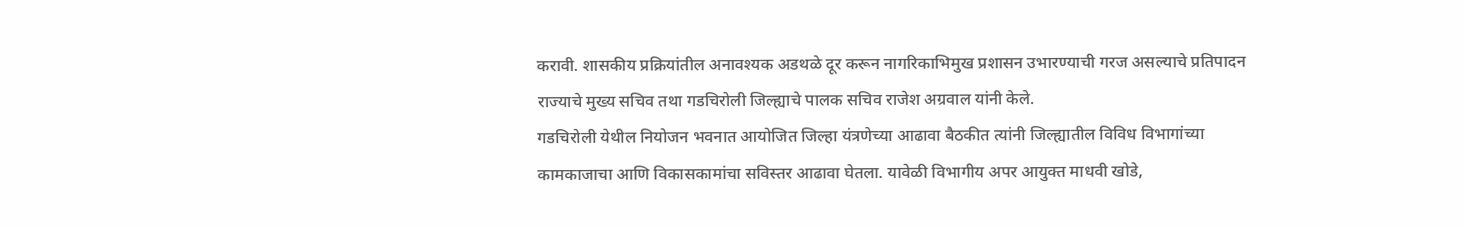करावी. शासकीय प्रक्रियांतील अनावश्यक अडथळे दूर करून नागरिकाभिमुख प्रशासन उभारण्याची गरज असल्याचे प्रतिपादन राज्याचे मुख्य सचिव तथा गडचिरोली जिल्ह्याचे पालक सचिव राजेश अग्रवाल यांनी केले.
गडचिरोली येथील नियोजन भवनात आयोजित जिल्हा यंत्रणेच्या आढावा बैठकीत त्यांनी जिल्ह्यातील विविध विभागांच्या कामकाजाचा आणि विकासकामांचा सविस्तर आढावा घेतला. यावेळी विभागीय अपर आयुक्त माधवी खोडे,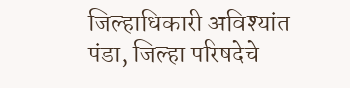जिल्हाधिकारी अविश्यांत पंडा, जिल्हा परिषदेचे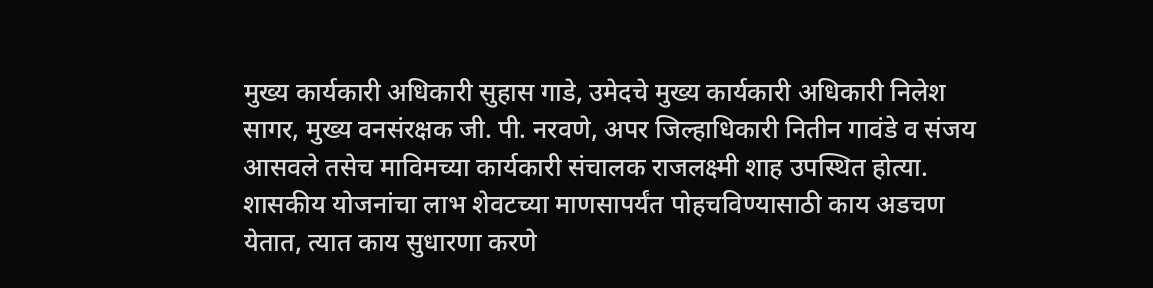मुख्य कार्यकारी अधिकारी सुहास गाडे, उमेदचे मुख्य कार्यकारी अधिकारी निलेश सागर, मुख्य वनसंरक्षक जी. पी. नरवणे, अपर जिल्हाधिकारी नितीन गावंडे व संजय आसवले तसेच माविमच्या कार्यकारी संचालक राजलक्ष्मी शाह उपस्थित होत्या.
शासकीय योजनांचा लाभ शेवटच्या माणसापर्यंत पोहचविण्यासाठी काय अडचण येतात, त्यात काय सुधारणा करणे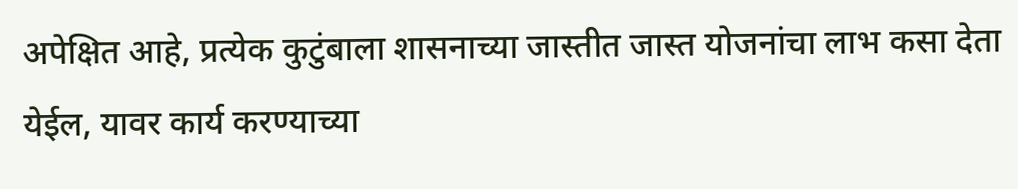अपेक्षित आहे, प्रत्येक कुटुंबाला शासनाच्या जास्तीत जास्त योजनांचा लाभ कसा देता येईल, यावर कार्य करण्याच्या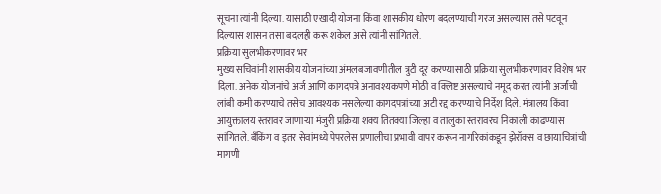सूचना त्यांनी दिल्या. यासाठी एखादी योजना किंवा शासकीय धोरण बदलण्याची गरज असल्यास तसे पटवून दिल्यास शासन तसा बदलही करू शकेल असे त्यांनी सांगितले.
प्रक्रिया सुलभीकरणावर भर
मुख्य सचिवांनी शासकीय योजनांच्या अंमलबजावणीतील त्रुटी दूर करण्यासाठी प्रक्रिया सुलभीकरणावर विशेष भर दिला. अनेक योजनांचे अर्ज आणि कागदपत्रे अनावश्यकपणे मोठी व क्लिष्ट असल्याचे नमूद करत त्यांनी अर्जांची लांबी कमी करण्याचे तसेच आवश्यक नसलेल्या कागदपत्रांच्या अटी रद्द करण्याचे निर्देश दिले. मंत्रालय किंवा आयुक्तालय स्तरावर जाणाऱ्या मंजुरी प्रक्रिया शक्य तितक्या जिल्हा व तालुका स्तरावरच निकाली काढण्यास सांगितले. बँकिंग व इतर सेवांमध्ये पेपरलेस प्रणालीचा प्रभावी वापर करून नागरिकांकडून झेरॉक्स व छायाचित्रांची मागणी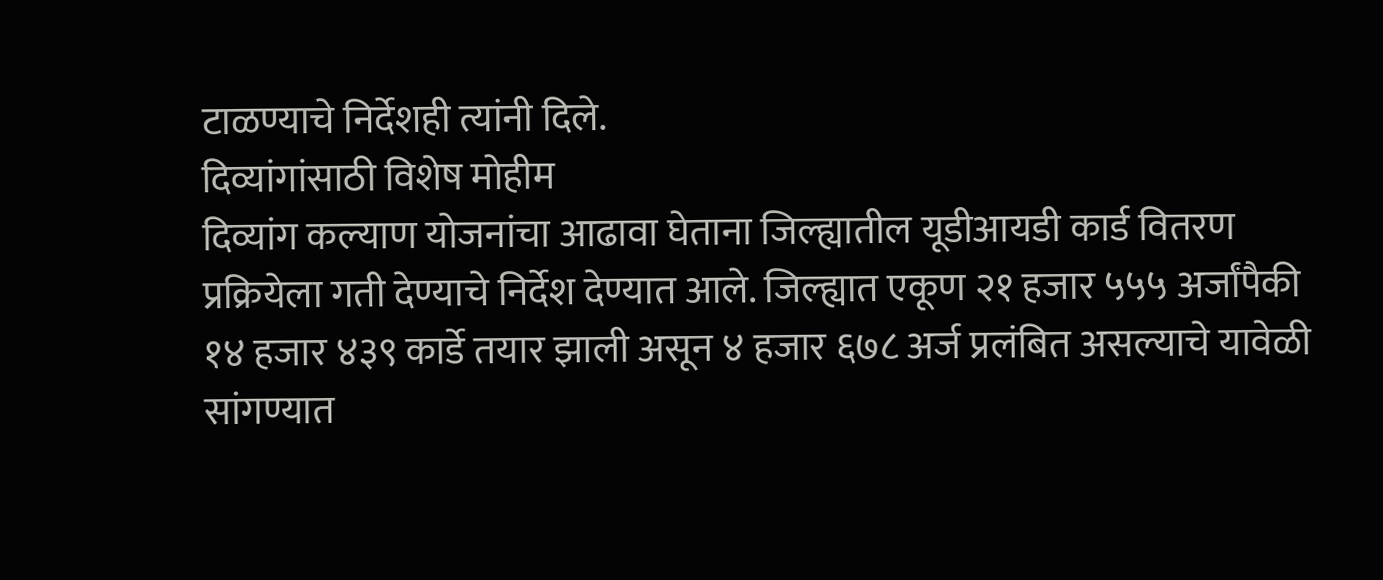टाळण्याचे निर्देशही त्यांनी दिले.
दिव्यांगांसाठी विशेष मोहीम
दिव्यांग कल्याण योजनांचा आढावा घेताना जिल्ह्यातील यूडीआयडी कार्ड वितरण प्रक्रियेला गती देण्याचे निर्देश देण्यात आले. जिल्ह्यात एकूण २१ हजार ५५५ अर्जांपैकी १४ हजार ४३९ कार्डे तयार झाली असून ४ हजार ६७८ अर्ज प्रलंबित असल्याचे यावेळी सांगण्यात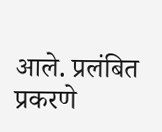आले. प्रलंबित प्रकरणे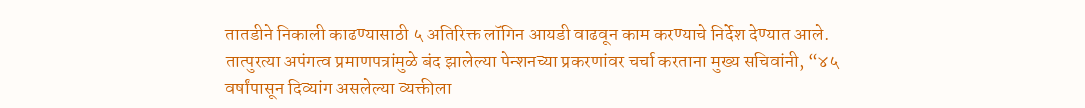तातडीने निकाली काढण्यासाठी ५ अतिरिक्त लॉगिन आयडी वाढवून काम करण्याचे निर्देश देण्यात आले.
तात्पुरत्या अपंगत्व प्रमाणपत्रांमुळे बंद झालेल्या पेन्शनच्या प्रकरणांवर चर्चा करताना मुख्य सचिवांनी, “४५ वर्षांपासून दिव्यांग असलेल्या व्यक्तीला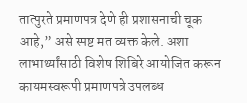तात्पुरते प्रमाणपत्र देणे ही प्रशासनाची चूक आहे,” असे स्पष्ट मत व्यक्त केले. अशा लाभार्थ्यांसाठी विशेष शिबिरे आयोजित करून कायमस्वरूपी प्रमाणपत्रे उपलब्ध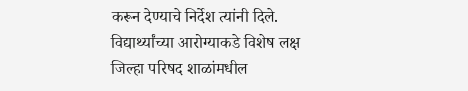करून देण्याचे निर्देश त्यांनी दिले.
विद्यार्थ्यांच्या आरोग्याकडे विशेष लक्ष
जिल्हा परिषद शाळांमधील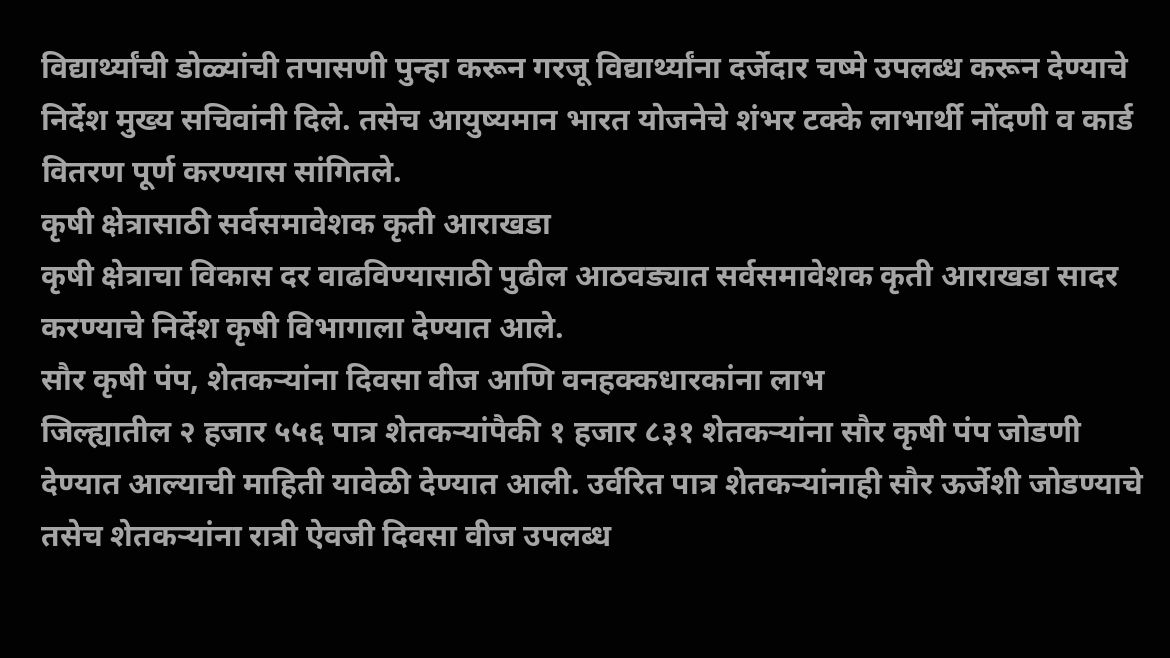विद्यार्थ्यांची डोळ्यांची तपासणी पुन्हा करून गरजू विद्यार्थ्यांना दर्जेदार चष्मे उपलब्ध करून देण्याचे निर्देश मुख्य सचिवांनी दिले. तसेच आयुष्यमान भारत योजनेचे शंभर टक्के लाभार्थी नोंदणी व कार्ड वितरण पूर्ण करण्यास सांगितले.
कृषी क्षेत्रासाठी सर्वसमावेशक कृती आराखडा
कृषी क्षेत्राचा विकास दर वाढविण्यासाठी पुढील आठवड्यात सर्वसमावेशक कृती आराखडा सादर करण्याचे निर्देश कृषी विभागाला देण्यात आले.
सौर कृषी पंप, शेतकऱ्यांना दिवसा वीज आणि वनहक्कधारकांना लाभ
जिल्ह्यातील २ हजार ५५६ पात्र शेतकऱ्यांपैकी १ हजार ८३१ शेतकऱ्यांना सौर कृषी पंप जोडणी देण्यात आल्याची माहिती यावेळी देण्यात आली. उर्वरित पात्र शेतकऱ्यांनाही सौर ऊर्जेशी जोडण्याचे तसेच शेतकऱ्यांना रात्री ऐवजी दिवसा वीज उपलब्ध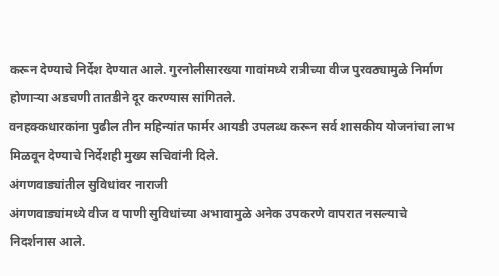करून देण्याचे निर्देश देण्यात आले. गुरनोलीसारख्या गावांमध्ये रात्रीच्या वीज पुरवठ्यामुळे निर्माण होणाऱ्या अडचणी तातडीने दूर करण्यास सांगितले.
वनहक्कधारकांना पुढील तीन महिन्यांत फार्मर आयडी उपलब्ध करून सर्व शासकीय योजनांचा लाभ मिळवून देण्याचे निर्देशही मुख्य सचिवांनी दिले.
अंगणवाड्यांतील सुविधांवर नाराजी
अंगणवाड्यांमध्ये वीज व पाणी सुविधांच्या अभावामुळे अनेक उपकरणे वापरात नसल्याचे निदर्शनास आले.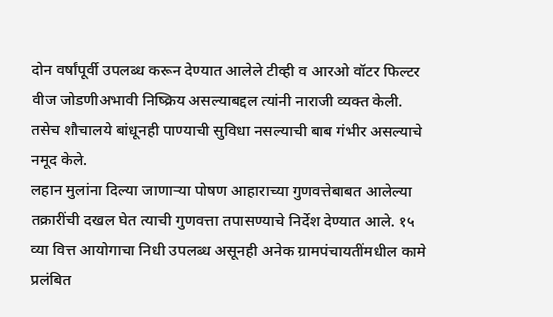दोन वर्षांपूर्वी उपलब्ध करून देण्यात आलेले टीव्ही व आरओ वॉटर फिल्टर वीज जोडणीअभावी निष्क्रिय असल्याबद्दल त्यांनी नाराजी व्यक्त केली. तसेच शौचालये बांधूनही पाण्याची सुविधा नसल्याची बाब गंभीर असल्याचे नमूद केले.
लहान मुलांना दिल्या जाणाऱ्या पोषण आहाराच्या गुणवत्तेबाबत आलेल्या तक्रारींची दखल घेत त्याची गुणवत्ता तपासण्याचे निर्देश देण्यात आले. १५ व्या वित्त आयोगाचा निधी उपलब्ध असूनही अनेक ग्रामपंचायतींमधील कामे प्रलंबित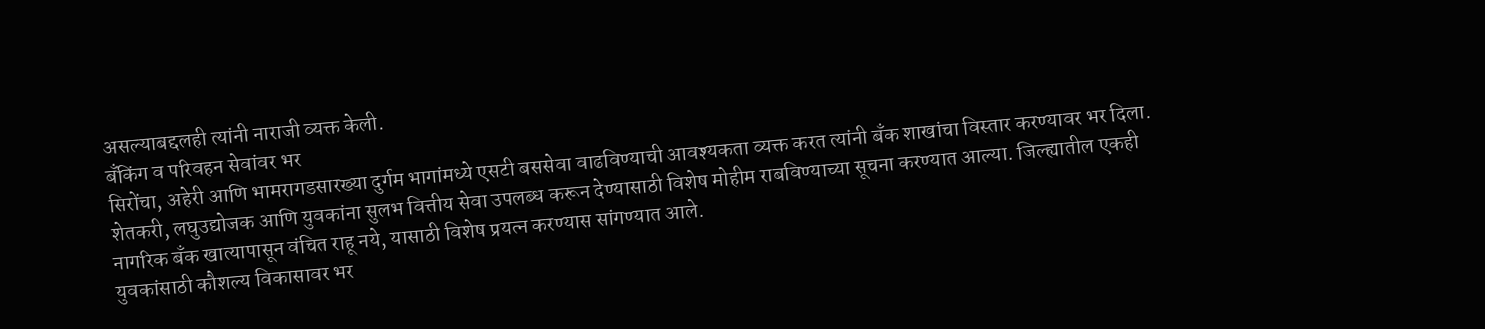असल्याबद्दलही त्यांनी नाराजी व्यक्त केली.
बँकिंग व परिवहन सेवांवर भर
सिरोंचा, अहेरी आणि भामरागडसारख्या दुर्गम भागांमध्ये एसटी बससेवा वाढविण्याची आवश्यकता व्यक्त करत त्यांनी बँक शाखांचा विस्तार करण्यावर भर दिला. शेतकरी, लघुउद्योजक आणि युवकांना सुलभ वित्तीय सेवा उपलब्ध करून देण्यासाठी विशेष मोहीम राबविण्याच्या सूचना करण्यात आल्या. जिल्ह्यातील एकही नागरिक बँक खात्यापासून वंचित राहू नये, यासाठी विशेष प्रयत्न करण्यास सांगण्यात आले.
युवकांसाठी कौशल्य विकासावर भर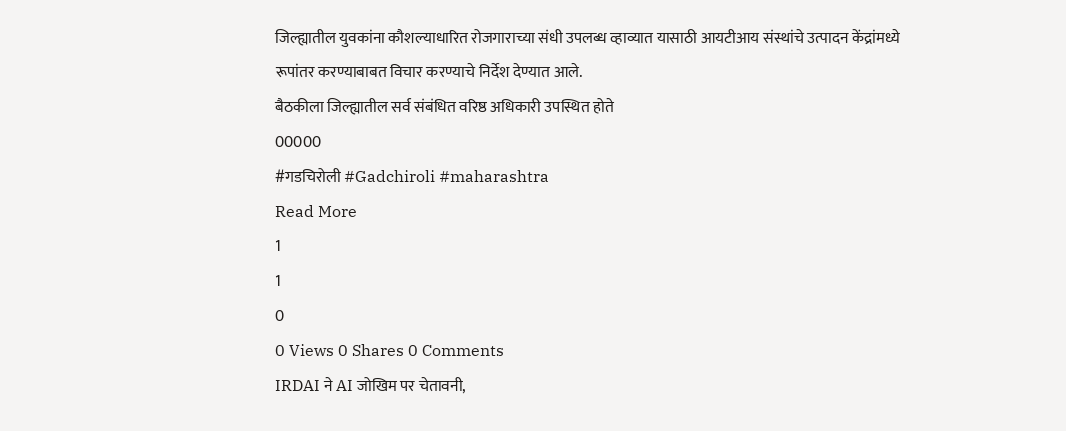जिल्ह्यातील युवकांना कौशल्याधारित रोजगाराच्या संधी उपलब्ध व्हाव्यात यासाठी आयटीआय संस्थांचे उत्पादन केंद्रांमध्ये रूपांतर करण्याबाबत विचार करण्याचे निर्देश देण्यात आले.
बैठकीला जिल्ह्यातील सर्व संबंधित वरिष्ठ अधिकारी उपस्थित होते
00000
#गडचिरोली #Gadchiroli #maharashtra
Read More
1
1
0
0 Views 0 Shares 0 Comments
IRDAI ने AI जोखिम पर चेतावनी,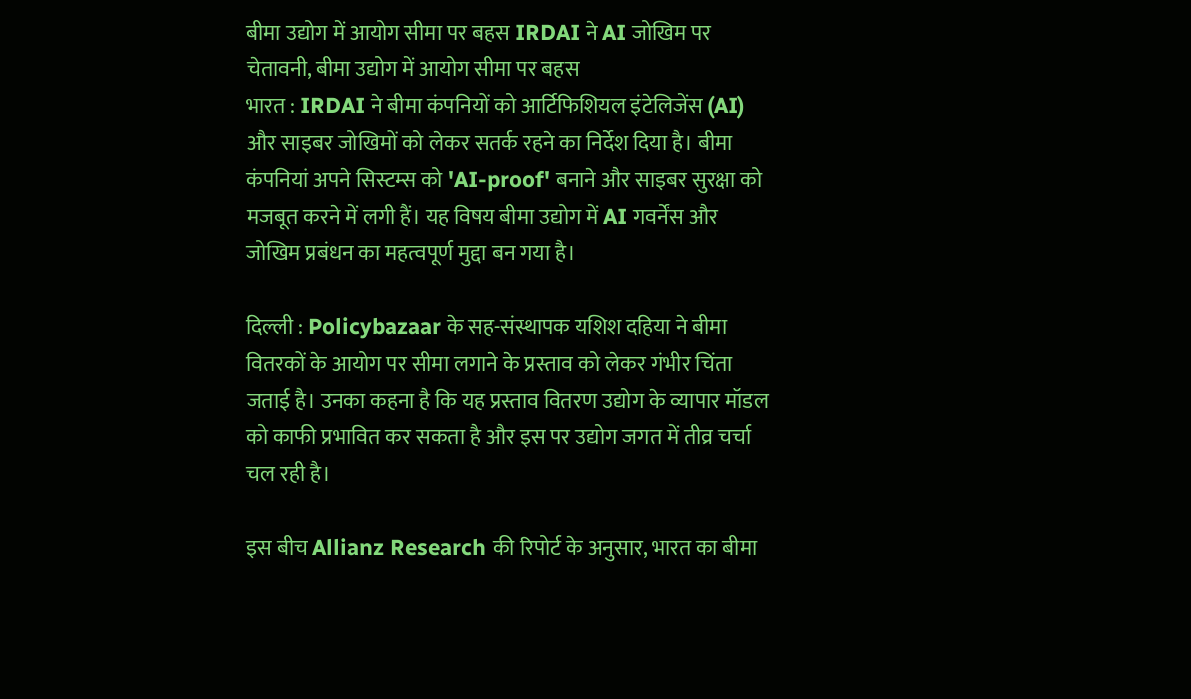बीमा उद्योग में आयोग सीमा पर बहस IRDAI ने AI जोखिम पर चेतावनी, बीमा उद्योग में आयोग सीमा पर बहस
भारत : IRDAI ने बीमा कंपनियों को आर्टिफिशियल इंटेलिजेंस (AI) और साइबर जोखिमों को लेकर सतर्क रहने का निर्देश दिया है। बीमा कंपनियां अपने सिस्टम्स को 'AI-proof' बनाने और साइबर सुरक्षा को मजबूत करने में लगी हैं। यह विषय बीमा उद्योग में AI गवर्नेंस और जोखिम प्रबंधन का महत्वपूर्ण मुद्दा बन गया है।

दिल्ली : Policybazaar के सह-संस्थापक यशिश दहिया ने बीमा वितरकों के आयोग पर सीमा लगाने के प्रस्ताव को लेकर गंभीर चिंता जताई है। उनका कहना है कि यह प्रस्ताव वितरण उद्योग के व्यापार मॉडल को काफी प्रभावित कर सकता है और इस पर उद्योग जगत में तीव्र चर्चा चल रही है।

इस बीच Allianz Research की रिपोर्ट के अनुसार, भारत का बीमा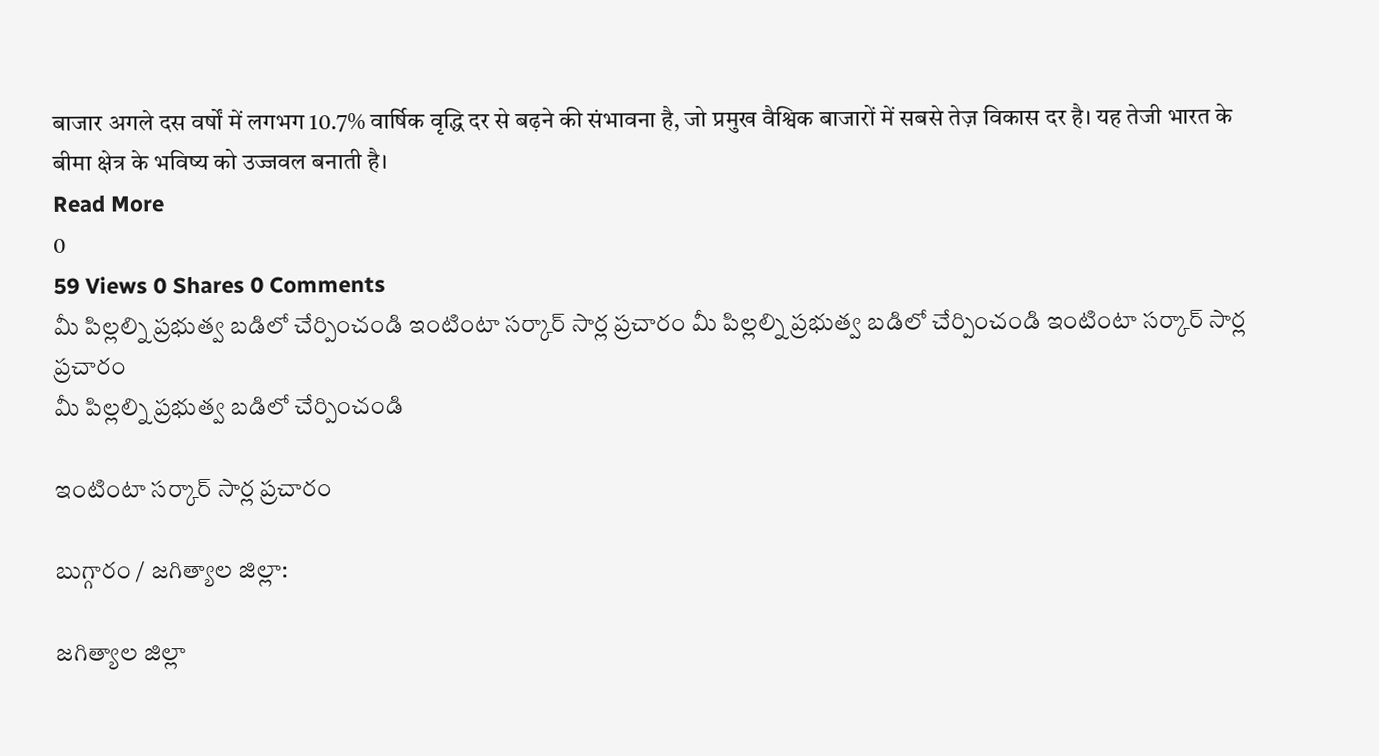बाजार अगले दस वर्षों में लगभग 10.7% वार्षिक वृद्धि दर से बढ़ने की संभावना है, जो प्रमुख वैश्विक बाजारों में सबसे तेज़ विकास दर है। यह तेजी भारत के बीमा क्षेत्र के भविष्य को उज्जवल बनाती है।
Read More
0
59 Views 0 Shares 0 Comments
మీ పిల్లల్ని ప్రభుత్వ బడిలో చేర్పించండి ఇంటింటా సర్కార్ సార్ల ప్రచారం మీ పిల్లల్ని ప్రభుత్వ బడిలో చేర్పించండి ఇంటింటా సర్కార్ సార్ల ప్రచారం
మీ పిల్లల్ని ప్రభుత్వ బడిలో చేర్పించండి

ఇంటింటా సర్కార్ సార్ల ప్రచారం

బుగ్గారం / జగిత్యాల జిల్లా:

జగిత్యాల జిల్లా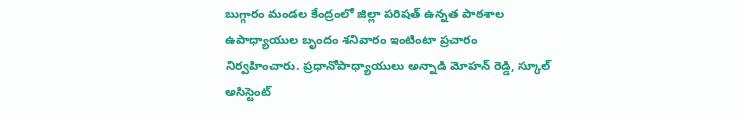బుగ్గారం మండల కేంద్రంలో జిల్లా పరిషత్ ఉన్నత పాఠశాల ఉపాధ్యాయుల బృందం శనివారం ఇంటింటా ప్రచారం నిర్వహించారు. ప్రధానోపాధ్యాయులు అన్నాడి మోహన్ రెడ్డి, స్కూల్ అసిస్టెంట్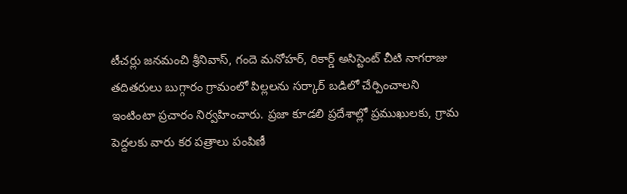టీచర్లు జనమంచి శ్రీనివాస్, గందె మనోహర్, రికార్డ్ అసిస్టెంట్ చీటి నాగరాజు తదితరులు బుగ్గారం గ్రామంలో పిల్లలను సర్కార్ బడిలో చేర్పించాలని ఇంటింటా ప్రచారం నిర్వహించారు. ప్రజా కూడలి ప్రదేశాల్లో ప్రముఖులకు, గ్రామ పెద్దలకు వారు కర పత్రాలు పంపిణీ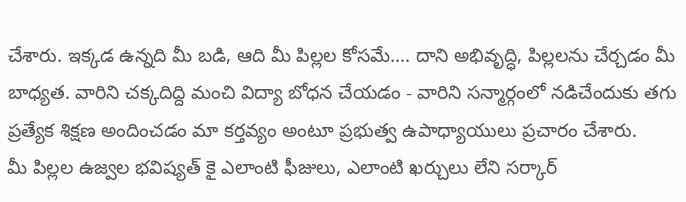చేశారు. ఇక్కడ ఉన్నది మీ బడి, ఆది మీ పిల్లల కోసమే.... దాని అభివృద్ధి, పిల్లలను చేర్చడం మీ బాధ్యత. వారిని చక్కదిద్ది మంచి విద్యా బోధన చేయడం - వారిని సన్మార్గంలో నడిచేందుకు తగు ప్రత్యేక శిక్షణ అందించడం మా కర్తవ్యం అంటూ ప్రభుత్వ ఉపాధ్యాయులు ప్రచారం చేశారు.
మీ పిల్లల ఉజ్వల భవిష్యత్ కై ఎలాంటి ఫీజులు, ఎలాంటి ఖర్చులు లేని సర్కార్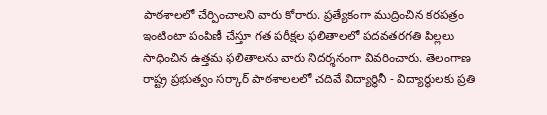పాఠశాలలో చేర్పించాలని వారు కోరారు. ప్రత్యేకంగా ముద్రించిన కరపత్రం ఇంటింటా పంపిణీ చేస్తూ గత పరీక్షల ఫలితాలలో పదవతరగతి పిల్లలు సాధించిన ఉత్తమ ఫలితాలను వారు నిదర్శనంగా వివరించారు. తెలంగాణ రాష్ట్ర ప్రభుత్వం సర్కార్ పాఠశాలలలో చదివే విద్యార్థినీ - విద్యార్థులకు ప్రతి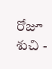రోజూ శుచి -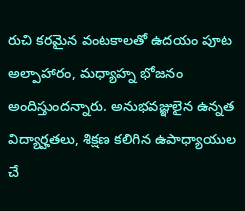రుచి కరమైన వంటకాలతో ఉదయం పూట అల్పాహారం, మధ్యాహ్న భోజనం అందిస్తుందన్నారు. అనుభవజ్ఞులైన ఉన్నత విద్యార్హతలు, శిక్షణ కలిగిన ఉపాధ్యాయుల చే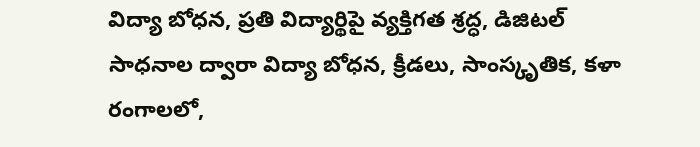విద్యా బోధన, ప్రతి విద్యార్థిపై వ్యక్తిగత శ్రద్ధ, డిజిటల్ సాధనాల ద్వారా విద్యా బోధన, క్రీడలు, సాంస్కృతిక, కళా రంగాలలో,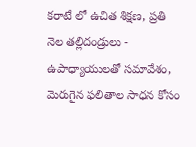కరాటే లో ఉచిత శిక్షణ, ప్రతి నెల తల్లిదండ్రులు - ఉపాధ్యాయులతో సమావేశం, మెరుగైన ఫలితాల సాధన కోసం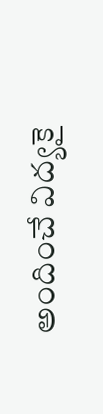అందించే విద్యకై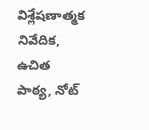విశ్లేషణాత్మక నివేదిక, ఉచిత పాఠ్య, నోట్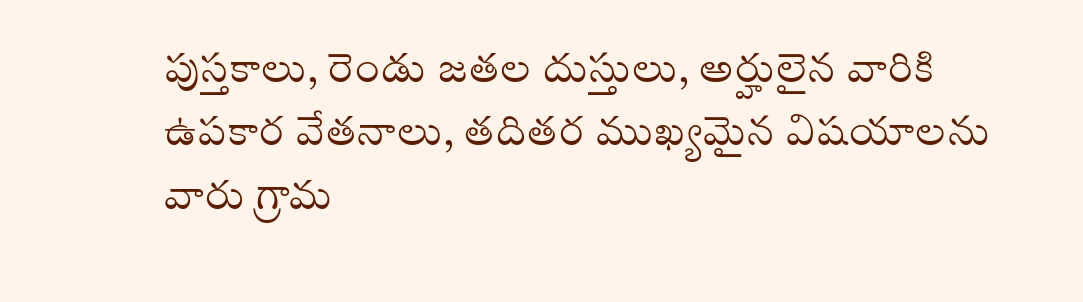పుస్తకాలు, రెండు జతల దుస్తులు, అర్హులైన వారికి ఉపకార వేతనాలు, తదితర ముఖ్యమైన విషయాలను వారు గ్రామ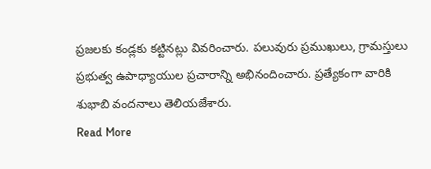ప్రజలకు కండ్లకు కట్టినట్లు వివరించారు. పలువురు ప్రముఖులు, గ్రామస్తులు ప్రభుత్వ ఉపాధ్యాయుల ప్రచారాన్ని అభినందించారు. ప్రత్యేకంగా వారికి శుభాబి వందనాలు తెలియజేశారు.
Read More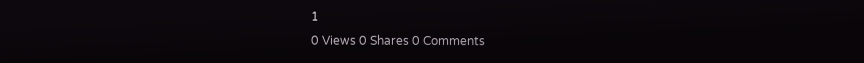1
0 Views 0 Shares 0 Comments